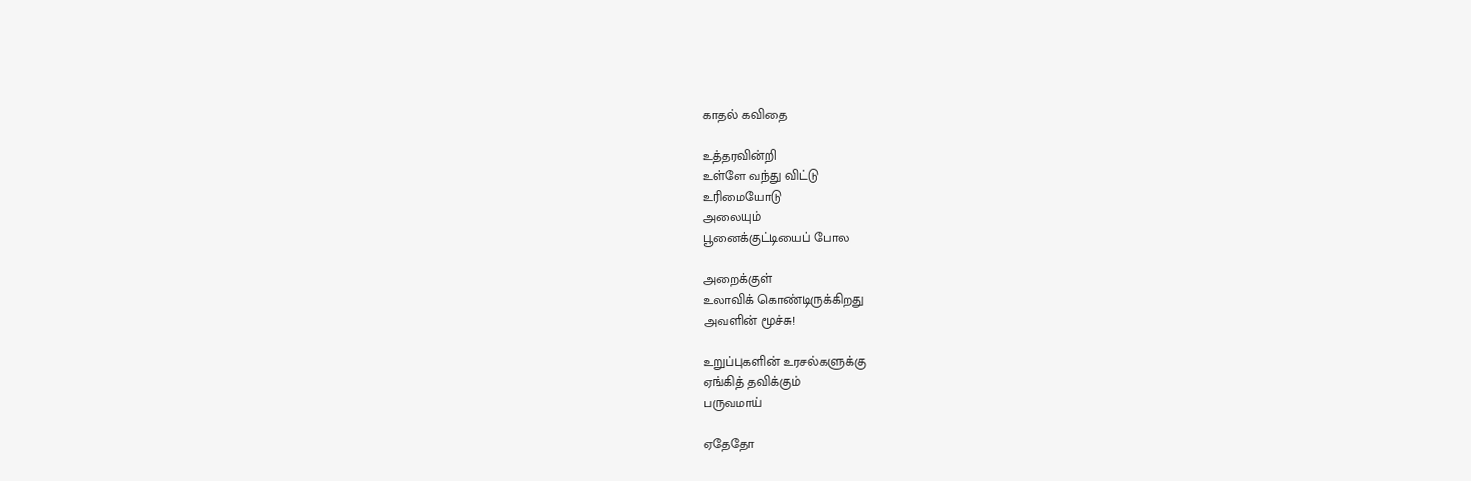காதல் கவிதை

உத்தரவின்றி
உள்ளே வந்து விட்டு
உரிமையோடு
அலையும்
பூனைக்குட்டியைப் போல

அறைக்குள்
உலாவிக் கொண்டிருக்கிறது
அவளின் மூச்சு!

உறுப்புகளின் உரசல்களுக்கு
ஏங்கித் தவிக்கும்
பருவமாய்

ஏதேதோ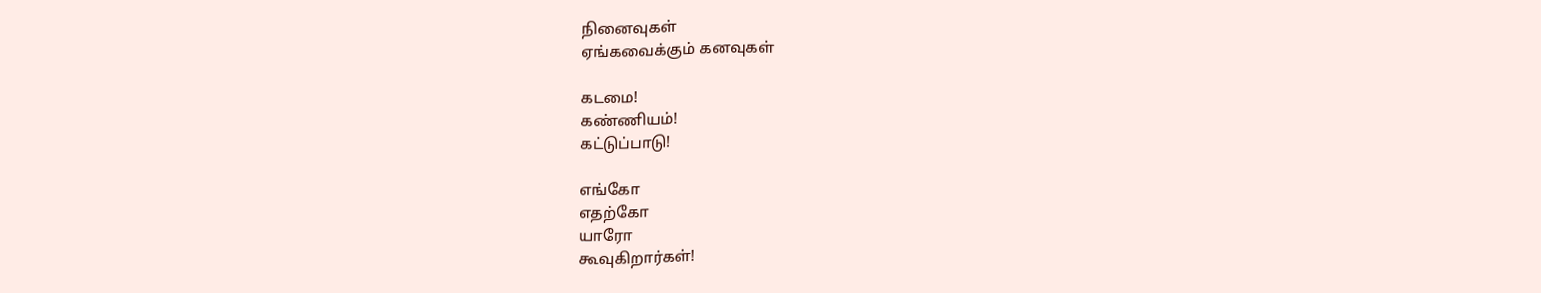நினைவுகள்
ஏங்கவைக்கும் கனவுகள்

கடமை!
கண்ணியம்!
கட்டுப்பாடு!

எங்கோ
எதற்கோ
யாரோ
கூவுகிறார்கள்!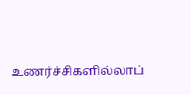உணர்ச்சிகளில்லாப்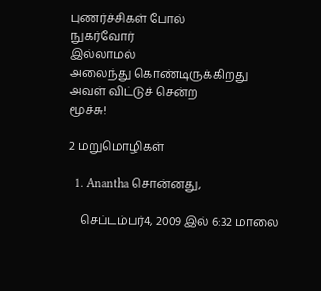புணர்ச்சிகள் போல்
நுகர்வோர்
இல்லாமல்
அலைந்து கொண்டிருக்கிறது
அவள் விட்டுச் சென்ற
மூச்சு!

2 மறுமொழிகள்

  1. Anantha சொன்னது,

    செப்டம்பர்4, 2009 இல் 6:32 மாலை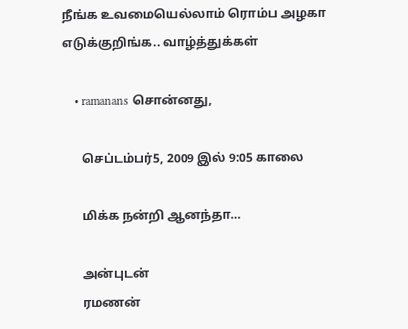நீங்க‌ உவ‌மையெல்லாம் ரொம்ப‌ அழ‌கா எடுக்குறிங்க‌.. வாழ்த்துக்க‌ள்

    • ramanans சொன்னது,

      செப்டம்பர்5, 2009 இல் 9:05 காலை

      மிக்க நன்றி ஆனந்தா…

      அன்புடன்
      ரமணன்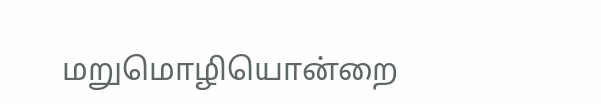மறுமொழியொன்றை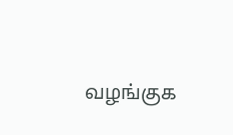வழங்குக